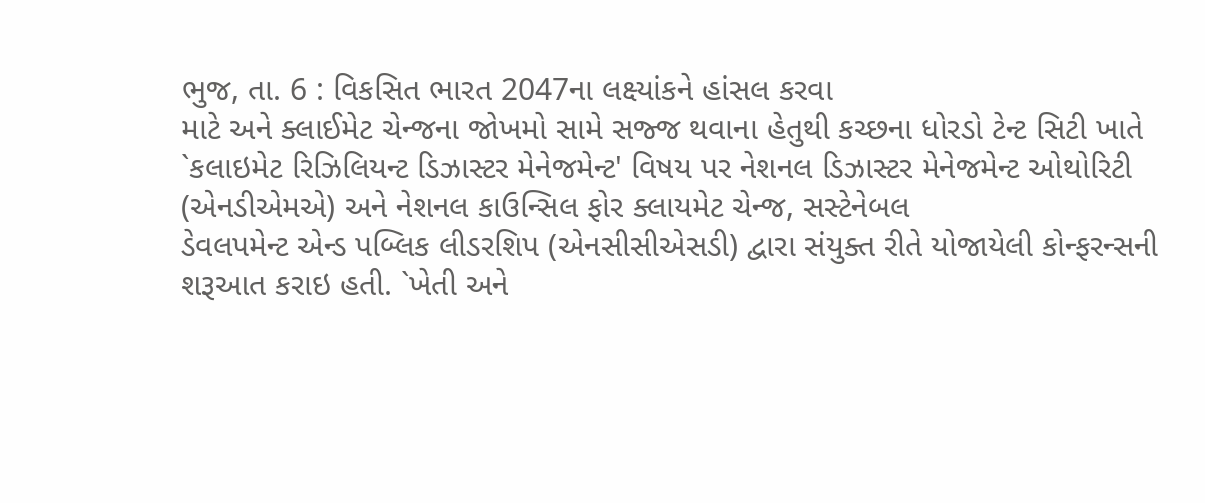ભુજ, તા. 6 : વિકસિત ભારત 2047ના લક્ષ્યાંકને હાંસલ કરવા
માટે અને ક્લાઈમેટ ચેન્જના જોખમો સામે સજ્જ થવાના હેતુથી કચ્છના ધોરડો ટેન્ટ સિટી ખાતે
`કલાઇમેટ રિઝિલિયન્ટ ડિઝાસ્ટર મેનેજમેન્ટ' વિષય પર નેશનલ ડિઝાસ્ટર મેનેજમેન્ટ ઓથોરિટી
(એનડીએમએ) અને નેશનલ કાઉન્સિલ ફોર ક્લાયમેટ ચેન્જ, સસ્ટેનેબલ
ડેવલપમેન્ટ એન્ડ પબ્લિક લીડરશિપ (એનસીસીએસડી) દ્વારા સંયુક્ત રીતે યોજાયેલી કોન્ફરન્સની
શરૂઆત કરાઇ હતી. `ખેતી અને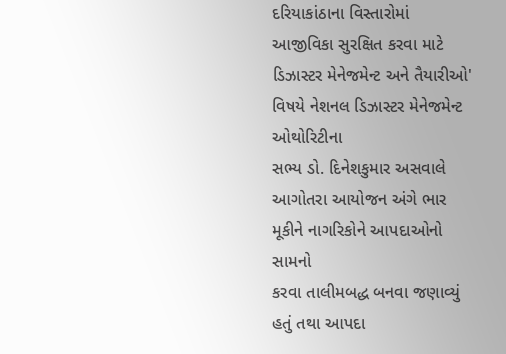દરિયાકાંઠાના વિસ્તારોમાં આજીવિકા સુરક્ષિત કરવા માટે ડિઝાસ્ટર મેનેજમેન્ટ અને તૈયારીઓ' વિષયે નેશનલ ડિઝાસ્ટર મેનેજમેન્ટ ઓથોરિટીના
સભ્ય ડો. દિનેશકુમાર અસવાલે આગોતરા આયોજન અંગે ભાર મૂકીને નાગરિકોને આપદાઓનો સામનો
કરવા તાલીમબદ્ધ બનવા જણાવ્યું હતું તથા આપદા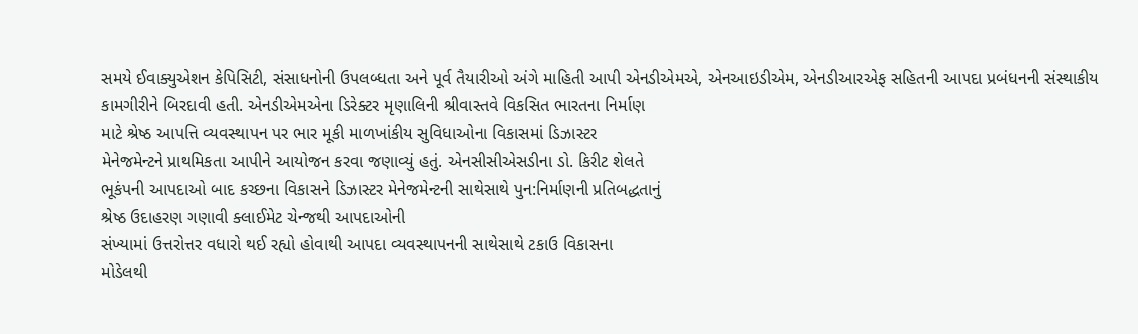સમયે ઈવાક્યુએશન કેપિસિટી, સંસાધનોની ઉપલબ્ધતા અને પૂર્વ તૈયારીઓ અંગે માહિતી આપી એનડીએમએ, એનઆઇડીએમ, એનડીઆરએફ સહિતની આપદા પ્રબંધનની સંસ્થાકીય
કામગીરીને બિરદાવી હતી. એનડીએમએના ડિરેક્ટર મૃણાલિની શ્રીવાસ્તવે વિકસિત ભારતના નિર્માણ
માટે શ્રેષ્ઠ આપત્તિ વ્યવસ્થાપન પર ભાર મૂકી માળખાંકીય સુવિધાઓના વિકાસમાં ડિઝાસ્ટર
મેનેજમેન્ટને પ્રાથમિકતા આપીને આયોજન કરવા જણાવ્યું હતું. એનસીસીએસડીના ડો. કિરીટ શેલતે
ભૂકંપની આપદાઓ બાદ કચ્છના વિકાસને ડિઝાસ્ટર મેનેજમેન્ટની સાથેસાથે પુન:નિર્માણની પ્રતિબદ્ધતાનું
શ્રેષ્ઠ ઉદાહરણ ગણાવી ક્લાઈમેટ ચેન્જથી આપદાઓની
સંખ્યામાં ઉત્તરોત્તર વધારો થઈ રહ્યો હોવાથી આપદા વ્યવસ્થાપનની સાથેસાથે ટકાઉ વિકાસના
મોડેલથી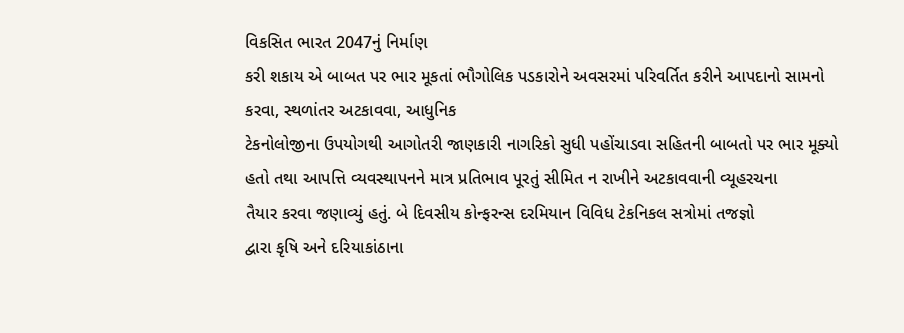વિકસિત ભારત 2047નું નિર્માણ
કરી શકાય એ બાબત પર ભાર મૂકતાં ભૌગોલિક પડકારોને અવસરમાં પરિવર્તિત કરીને આપદાનો સામનો
કરવા, સ્થળાંતર અટકાવવા, આધુનિક
ટેકનોલોજીના ઉપયોગથી આગોતરી જાણકારી નાગરિકો સુધી પહોંચાડવા સહિતની બાબતો પર ભાર મૂક્યો
હતો તથા આપત્તિ વ્યવસ્થાપનને માત્ર પ્રતિભાવ પૂરતું સીમિત ન રાખીને અટકાવવાની વ્યૂહરચના
તૈયાર કરવા જણાવ્યું હતું. બે દિવસીય કોન્ફરન્સ દરમિયાન વિવિધ ટેકનિકલ સત્રોમાં તજજ્ઞો
દ્વારા કૃષિ અને દરિયાકાંઠાના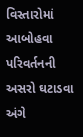વિસ્તારોમાં આબોહવા પરિવર્તનની અસરો ઘટાડવા અંગે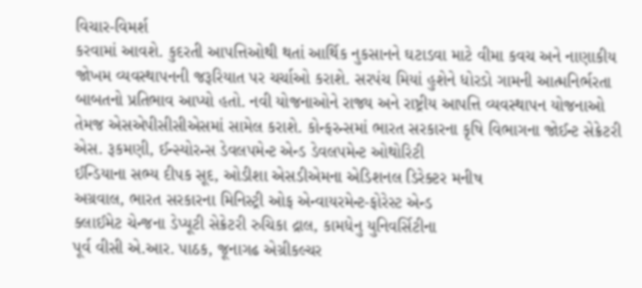વિચાર-વિમર્શ
કરવામાં આવશે. કુદરતી આપત્તિઓથી થતાં આર્થિક નુકસાનને ઘટાડવા માટે વીમા કવચ અને નાણાકીય
જોખમ વ્યવસ્થાપનની જરૂરિયાત પર ચર્ચાઓ કરાશે. સરપંચ મિયાં હુશેને ધોરડો ગામની આત્મનિર્ભરતા
બાબતનો પ્રતિભાવ આપ્યો હતો. નવી યોજનાઓને રાજ્ય અને રાષ્ટ્રીય આપત્તિ વ્યવસ્થાપન યોજનાઓ
તેમજ એસએપીસીસીએસમાં સામેલ કરાશે. કોન્ફરન્સમાં ભારત સરકારના કૃષિ વિભાગના જોઈન્ટ સેક્રેટરી
એસ. રૂકમણી, ઈન્સ્યોરન્સ ડેવલપમેન્ટ એન્ડ ડેવલપમેન્ટ ઓથોરિટી
ઈન્ડિયાના સભ્ય દીપક સૂદ, ઓડીશા એસડીએમના એડિશનલ ડિરેક્ટર મનીષ
અગ્રવાલ, ભારત સરકારના મિનિસ્ટ્રી ઓફ એન્વાયરમેન્ટ-ફોરેસ્ટ એન્ડ
ક્લાઈમેટ ચેન્જના ડેપ્યૂટી સેક્રેટરી રુચિકા દ્રાલ, કામધેનુ યુનિવર્સિટીના
પૂર્વ વીસી એ.આર. પાઠક, જૂનાગઢ એગ્રીકલ્ચર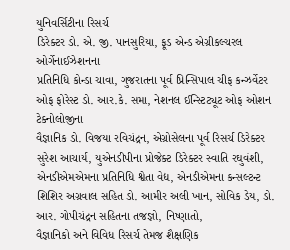યુનિવર્સિટીના રિસર્ચ
ડિરેક્ટર ડો. એ. જી. પાનસુરિયા, ફૂડ એન્ડ એગ્રીકલ્ચરલ ઓર્ગેનાઈઝેશનના
પ્રતિનિધિ કોન્ડા ચાવા, ગુજરાતના પૂર્વ પ્રિન્સિપાલ ચીફ કન્ઝર્વેટર
ઓફ ફોરેસ્ટ ડો. આર.કે. સમા, નેશનલ ઈન્સ્ટિટ્યૂટ ઓફ ઓશન ટેક્નોલોજીના
વૈજ્ઞાનિક ડો. વિજયા રવિચંદ્રન, એગ્રોસેલના પૂર્વ રિસર્ચ ડિરેક્ટર
સુરેશ આચાર્ય, યુએનડીપીના પ્રોજેક્ટ ડિરેક્ટર સ્વાતિ રઘુવંશી,
એનડીએમએમના પ્રતિનિધિ શ્વેતા વેદ્ય, એનડીએમના કન્સલ્ટન્ટ
શિશિર અગ્રવાલ સહિત ડો. આમીર અલી ખાન, સોવિક ડેય, ડો. આર. ગોપીચંદ્રન સહિતના તજજ્ઞો, નિષ્ણાતો,
વૈજ્ઞાનિકો અને વિવિધ રિસર્ચ તેમજ શૈક્ષણિક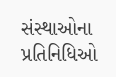સંસ્થાઓના પ્રતિનિધિઓ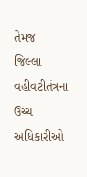તેમજ
જિલ્લા વહીવટીતંત્રના ઉચ્ચ અધિકારીઓ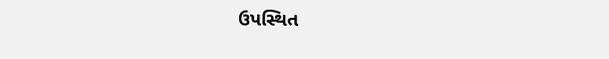ઉપસ્થિત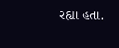રહ્યા હતા.